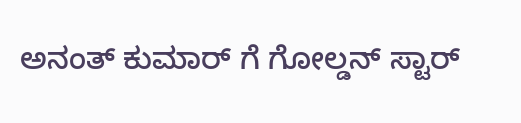ಅನಂತ್ ಕುಮಾರ್ ಗೆ ಗೋಲ್ಡನ್ ಸ್ಟಾರ್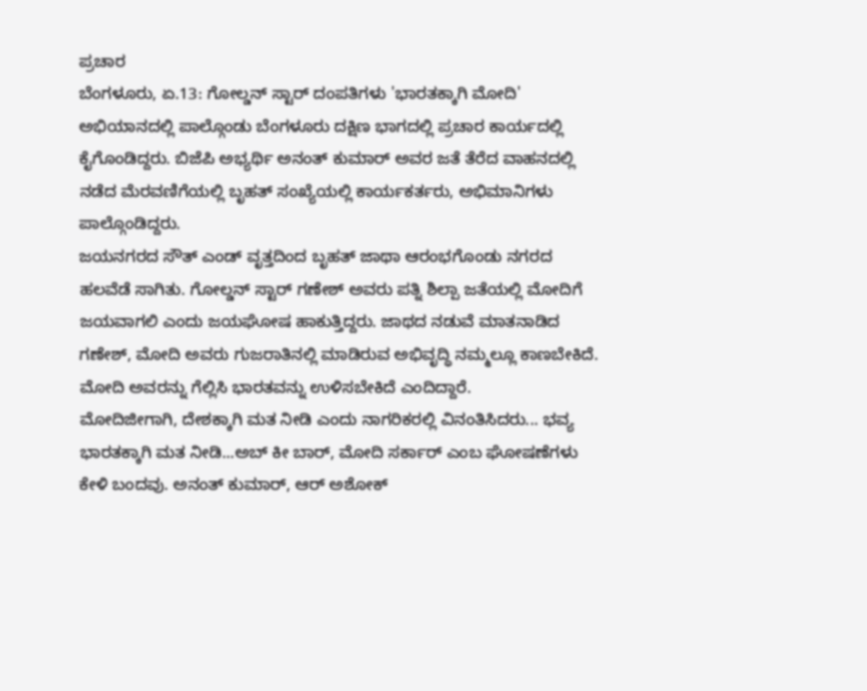ಪ್ರಚಾರ
ಬೆಂಗಳೂರು, ಏ.13: ಗೋಲ್ಡನ್ ಸ್ಟಾರ್ ದಂಪತಿಗಳು 'ಭಾರತಕ್ಕಾಗಿ ಮೋದಿ' ಅಭಿಯಾನದಲ್ಲಿ ಪಾಲ್ಗೊಂಡು ಬೆಂಗಳೂರು ದಕ್ಷಿಣ ಭಾಗದಲ್ಲಿ ಪ್ರಚಾರ ಕಾರ್ಯದಲ್ಲಿ ಕೈಗೊಂಡಿದ್ದರು. ಬಿಜೆಪಿ ಅಭ್ಯರ್ಥಿ ಅನಂತ್ ಕುಮಾರ್ ಅವರ ಜತೆ ತೆರೆದ ವಾಹನದಲ್ಲಿ ನಡೆದ ಮೆರವಣಿಗೆಯಲ್ಲಿ ಬೃಹತ್ ಸಂಖ್ಯೆಯಲ್ಲಿ ಕಾರ್ಯಕರ್ತರು, ಅಭಿಮಾನಿಗಳು ಪಾಲ್ಗೊಂಡಿದ್ದರು.
ಜಯನಗರದ ಸೌತ್ ಎಂಡ್ ವೃತ್ತದಿಂದ ಬೃಹತ್ ಜಾಥಾ ಆರಂಭಗೊಂಡು ನಗರದ ಹಲವೆಡೆ ಸಾಗಿತು. ಗೋಲ್ಡನ್ ಸ್ಟಾರ್ ಗಣೇಶ್ ಅವರು ಪತ್ನಿ ಶಿಲ್ಪಾ ಜತೆಯಲ್ಲಿ ಮೋದಿಗೆ ಜಯವಾಗಲಿ ಎಂದು ಜಯಘೋಷ ಹಾಕುತ್ತಿದ್ದರು. ಜಾಥದ ನಡುವೆ ಮಾತನಾಡಿದ ಗಣೇಶ್, ಮೋದಿ ಅವರು ಗುಜರಾತಿನಲ್ಲಿ ಮಾಡಿರುವ ಅಭಿವೃದ್ಧಿ ನಮ್ಮಲ್ಲೂ ಕಾಣಬೇಕಿದೆ. ಮೋದಿ ಅವರನ್ನು ಗೆಲ್ಲಿಸಿ ಭಾರತವನ್ನು ಉಳಿಸಬೇಕಿದೆ ಎಂದಿದ್ದಾರೆ.
ಮೋದಿಜೀಗಾಗಿ, ದೇಶಕ್ಕಾಗಿ ಮತ ನೀಡಿ ಎಂದು ನಾಗರಿಕರಲ್ಲಿ ವಿನಂತಿಸಿದರು... ಭವ್ಯ ಭಾರತಕ್ಕಾಗಿ ಮತ ನೀಡಿ...ಅಬ್ ಕೀ ಬಾರ್, ಮೋದಿ ಸರ್ಕಾರ್ ಎಂಬ ಘೋಷಣೆಗಳು ಕೇಳಿ ಬಂದವು. ಅನಂತ್ ಕುಮಾರ್, ಆರ್ ಅಶೋಕ್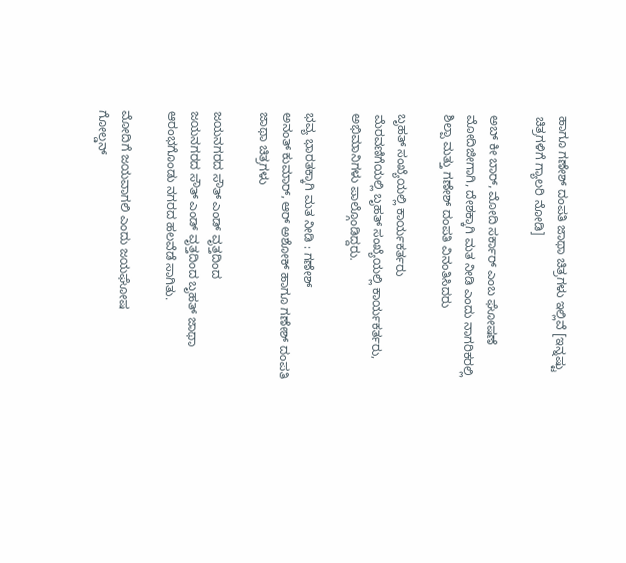ಹಾಗೂ ಗಣೇಶ್ ದಂಪತಿ ಜಾಥಾ ಚಿತ್ರಗಳು ಇಲ್ಲಿವೆ [ಇನ್ನಷ್ಟು ಚಿತ್ರಗಳಿಗೆ ಗ್ಯಾಲರಿ ನೋಡಿ]

ಅಬ್ ಕೀ ಬಾರ್, ಮೋದಿ ಸರ್ಕಾರ್ ಎಂಬ ಘೋಷಣೆ
ಮೋದಿಜೀಗಾಗಿ, ದೇಶಕ್ಕಾಗಿ ಮತ ನೀಡಿ ಎಂದು ನಾಗರಿಕರಲ್ಲಿ ಶಿಲ್ಪಾ ಮತ್ತು ಗಣೇಶ್ ದಂಪತಿ ವಿನಂತಿಸಿದರು

ಬೃಹತ್ ಸಂಖ್ಯೆಯಲ್ಲಿ ಕಾರ್ಯಕರ್ತರು
ಮೆರವಣಿಗೆಯಲ್ಲಿ ಬೃಹತ್ ಸಂಖ್ಯೆಯಲ್ಲಿ ಕಾರ್ಯಕರ್ತರು, ಅಭಿಮಾನಿಗಳು ಪಾಲ್ಗೊಂಡಿದ್ದರು.

ಭವ್ಯ ಭಾರತಕ್ಕಾಗಿ ಮತ ನೀಡಿ : ಗಣೇಶ್
ಅನಂತ್ ಕುಮಾರ್, ಆರ್ ಅಶೋಕ್ ಹಾಗೂ ಗಣೇಶ್ ದಂಪತಿ ಜಾಥಾ ಚಿತ್ರಗಳು

ಜಯನಗರದ ಸೌತ್ ಎಂಡ್ ವೃತ್ತದಿಂದ
ಜಯನಗರದ ಸೌತ್ ಎಂಡ್ ವೃತ್ತದಿಂದ ಬೃಹತ್ ಜಾಥಾ ಆರಂಭಗೊಂಡು ನಗರದ ಹಲವೆಡೆ ಸಾಗಿತು.

ಮೋದಿಗೆ ಜಯವಾಗಲಿ ಎಂದು ಜಯಘೋಷ
ಗೋಲ್ಡನ್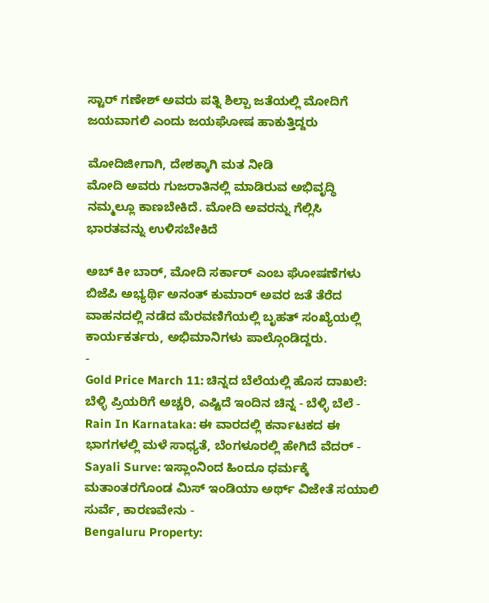ಸ್ಟಾರ್ ಗಣೇಶ್ ಅವರು ಪತ್ನಿ ಶಿಲ್ಪಾ ಜತೆಯಲ್ಲಿ ಮೋದಿಗೆ ಜಯವಾಗಲಿ ಎಂದು ಜಯಘೋಷ ಹಾಕುತ್ತಿದ್ದರು

ಮೋದಿಜೀಗಾಗಿ, ದೇಶಕ್ಕಾಗಿ ಮತ ನೀಡಿ
ಮೋದಿ ಅವರು ಗುಜರಾತಿನಲ್ಲಿ ಮಾಡಿರುವ ಅಭಿವೃದ್ಧಿ ನಮ್ಮಲ್ಲೂ ಕಾಣಬೇಕಿದೆ. ಮೋದಿ ಅವರನ್ನು ಗೆಲ್ಲಿಸಿ ಭಾರತವನ್ನು ಉಳಿಸಬೇಕಿದೆ

ಅಬ್ ಕೀ ಬಾರ್, ಮೋದಿ ಸರ್ಕಾರ್ ಎಂಬ ಘೋಷಣೆಗಳು
ಬಿಜೆಪಿ ಅಭ್ಯರ್ಥಿ ಅನಂತ್ ಕುಮಾರ್ ಅವರ ಜತೆ ತೆರೆದ ವಾಹನದಲ್ಲಿ ನಡೆದ ಮೆರವಣಿಗೆಯಲ್ಲಿ ಬೃಹತ್ ಸಂಖ್ಯೆಯಲ್ಲಿ ಕಾರ್ಯಕರ್ತರು, ಅಭಿಮಾನಿಗಳು ಪಾಲ್ಗೊಂಡಿದ್ದರು.
-
Gold Price March 11: ಚಿನ್ನದ ಬೆಲೆಯಲ್ಲಿ ಹೊಸ ದಾಖಲೆ: ಬೆಳ್ಳಿ ಪ್ರಿಯರಿಗೆ ಅಚ್ಚರಿ, ಎಷ್ಟಿದೆ ಇಂದಿನ ಚಿನ್ನ - ಬೆಳ್ಳಿ ಬೆಲೆ -
Rain In Karnataka: ಈ ವಾರದಲ್ಲಿ ಕರ್ನಾಟಕದ ಈ ಭಾಗಗಳಲ್ಲಿ ಮಳೆ ಸಾಧ್ಯತೆ, ಬೆಂಗಳೂರಲ್ಲಿ ಹೇಗಿದೆ ವೆದರ್ -
Sayali Surve: ಇಸ್ಲಾಂನಿಂದ ಹಿಂದೂ ಧರ್ಮಕ್ಕೆ ಮತಾಂತರಗೊಂಡ ಮಿಸ್ ಇಂಡಿಯಾ ಅರ್ಥ್ ವಿಜೇತೆ ಸಯಾಲಿ ಸುರ್ವೆ, ಕಾರಣವೇನು -
Bengaluru Property: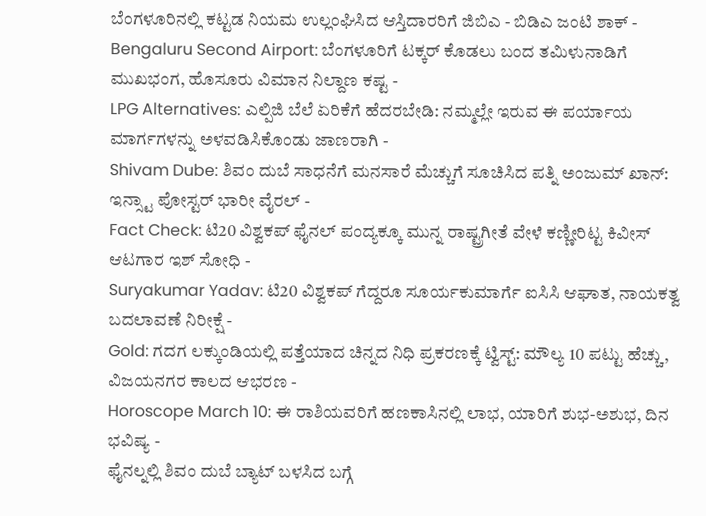ಬೆಂಗಳೂರಿನಲ್ಲಿ ಕಟ್ಟಡ ನಿಯಮ ಉಲ್ಲಂಘಿಸಿದ ಆಸ್ತಿದಾರರಿಗೆ ಜಿಬಿಎ - ಬಿಡಿಎ ಜಂಟಿ ಶಾಕ್ -
Bengaluru Second Airport: ಬೆಂಗಳೂರಿಗೆ ಟಕ್ಕರ್ ಕೊಡಲು ಬಂದ ತಮಿಳುನಾಡಿಗೆ ಮುಖಭಂಗ, ಹೊಸೂರು ವಿಮಾನ ನಿಲ್ದಾಣ ಕಷ್ಟ -
LPG Alternatives: ಎಲ್ಪಿಜಿ ಬೆಲೆ ಏರಿಕೆಗೆ ಹೆದರಬೇಡಿ: ನಮ್ಮಲ್ಲೇ ಇರುವ ಈ ಪರ್ಯಾಯ ಮಾರ್ಗಗಳನ್ನು ಅಳವಡಿಸಿಕೊಂಡು ಜಾಣರಾಗಿ -
Shivam Dube: ಶಿವಂ ದುಬೆ ಸಾಧನೆಗೆ ಮನಸಾರೆ ಮೆಚ್ಚುಗೆ ಸೂಚಿಸಿದ ಪತ್ನಿ ಅಂಜುಮ್ ಖಾನ್: ಇನ್ಸ್ಟಾ ಪೋಸ್ಟರ್ ಭಾರೀ ವೈರಲ್ -
Fact Check: ಟಿ20 ವಿಶ್ವಕಪ್ ಫೈನಲ್ ಪಂದ್ಯಕ್ಕೂ ಮುನ್ನ ರಾಷ್ಟ್ರಗೀತೆ ವೇಳೆ ಕಣ್ಣೀರಿಟ್ಟ ಕಿವೀಸ್ ಆಟಗಾರ ಇಶ್ ಸೋಧಿ -
Suryakumar Yadav: ಟಿ20 ವಿಶ್ವಕಪ್ ಗೆದ್ದರೂ ಸೂರ್ಯಕುಮಾರ್ಗೆ ಐಸಿಸಿ ಆಘಾತ, ನಾಯಕತ್ವ ಬದಲಾವಣೆ ನಿರೀಕ್ಷೆ -
Gold: ಗದಗ ಲಕ್ಕುಂಡಿಯಲ್ಲಿ ಪತ್ತೆಯಾದ ಚಿನ್ನದ ನಿಧಿ ಪ್ರಕರಣಕ್ಕೆ ಟ್ವಿಸ್ಟ್: ಮೌಲ್ಯ 10 ಪಟ್ಟು ಹೆಚ್ಚು, ವಿಜಯನಗರ ಕಾಲದ ಆಭರಣ -
Horoscope March 10: ಈ ರಾಶಿಯವರಿಗೆ ಹಣಕಾಸಿನಲ್ಲಿ ಲಾಭ, ಯಾರಿಗೆ ಶುಭ-ಅಶುಭ, ದಿನ ಭವಿಷ್ಯ -
ಫೈನಲ್ನಲ್ಲಿ ಶಿವಂ ದುಬೆ ಬ್ಯಾಟ್ ಬಳಸಿದ ಬಗ್ಗೆ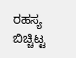ರಹಸ್ಯ ಬಿಚ್ಚಿಟ್ಟ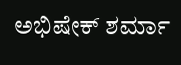ಅಭಿಷೇಕ್ ಶರ್ಮಾ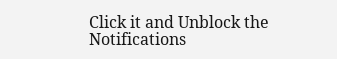Click it and Unblock the Notifications